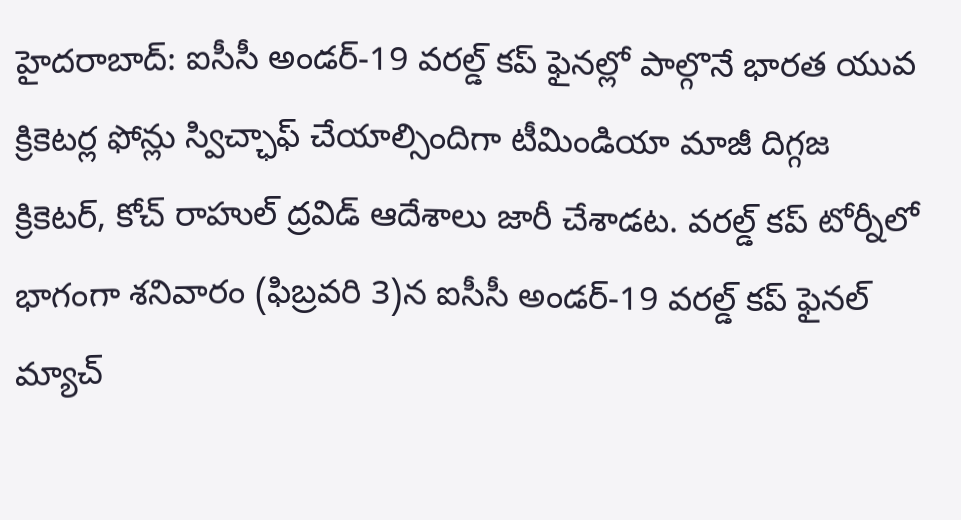హైదరాబాద్: ఐసీసీ అండర్-19 వరల్డ్ కప్ ఫైనల్లో పాల్గొనే భారత యువ క్రికెటర్ల ఫోన్లు స్విచ్ఛాఫ్ చేయాల్సిందిగా టీమిండియా మాజీ దిగ్గజ క్రికెటర్, కోచ్ రాహుల్ ద్రవిడ్ ఆదేశాలు జారీ చేశాడట. వరల్డ్ కప్ టోర్నీలో భాగంగా శనివారం (ఫిబ్రవరి 3)న ఐసీసీ అండర్-19 వరల్డ్ కప్ ఫైనల్ మ్యాచ్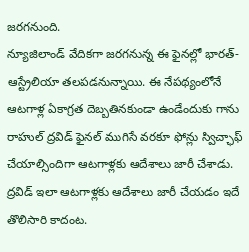జరగనుంది.
న్యూజిలాండ్ వేదికగా జరగనున్న ఈ ఫైనల్లో భారత్-ఆస్ట్రేలియా తలపడనున్నాయి. ఈ నేపథ్యంలోనే ఆటగాళ్ల ఏకాగ్రత దెబ్బతినకుండా ఉండేందుకు గాను రాహుల్ ద్రవిడ్ ఫైనల్ ముగిసే వరకూ ఫోన్లు స్విచ్ఛాఫ్ చేయాల్సిందిగా ఆటగాళ్లకు ఆదేశాలు జారీ చేశాడు.
ద్రవిడ్ ఇలా ఆటగాళ్లకు ఆదేశాలు జారీ చేయడం ఇదే తొలిసారి కాదంట.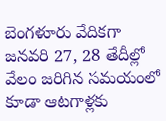బెంగళూరు వేదికగా జనవరి 27, 28 తేదీల్లో వేలం జరిగిన సమయంలో కూడా ఆటగాళ్లకు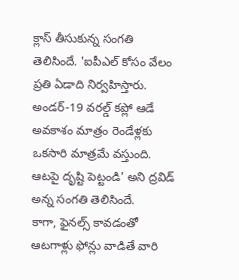క్లాస్ తీసుకున్న సంగతి తెలిసిందే. 'ఐపీఎల్ కోసం వేలం ప్రతి ఏడాది నిర్వహిస్తారు. అండర్-19 వరల్డ్ కప్లో ఆడే అవకాశం మాత్రం రెండేళ్లకు ఒకసారి మాత్రమే వస్తుంది. ఆటపై దృష్టి పెట్టండి' అని ద్రవిడ్ అన్న సంగతి తెలిసిందే.
కాగా, ఫైనల్స్ కావడంతో ఆటగాళ్లు ఫోన్లు వాడితే వారి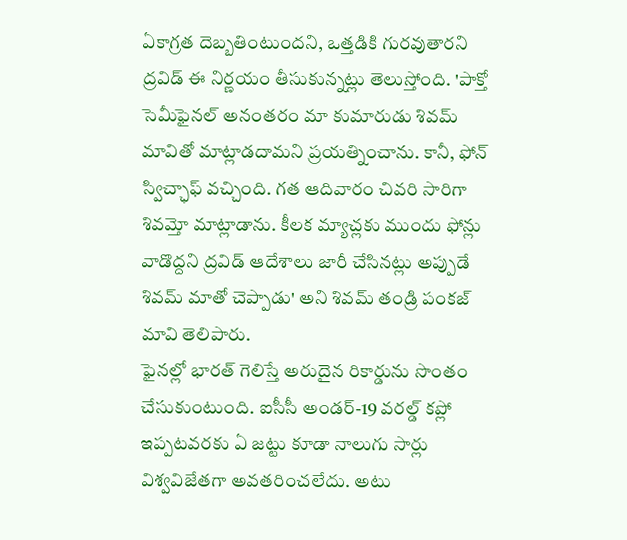ఏకాగ్రత దెబ్బతింటుందని, ఒత్తడికి గురవుతారని ద్రవిడ్ ఈ నిర్ణయం తీసుకున్నట్లు తెలుస్తోంది. 'పాక్తో సెమీఫైనల్ అనంతరం మా కుమారుడు శివమ్ మావితో మాట్లాడదామని ప్రయత్నించాను. కానీ, ఫోన్ స్విచ్ఛాఫ్ వచ్చింది. గత ఆదివారం చివరి సారిగా శివమ్తో మాట్లాడాను. కీలక మ్యాచ్లకు ముందు ఫోన్లు వాడొద్దని ద్రవిడ్ ఆదేశాలు జారీ చేసినట్లు అప్పుడే శివమ్ మాతో చెప్పాడు' అని శివమ్ తండ్రి పంకజ్ మావి తెలిపారు.
ఫైనల్లో భారత్ గెలిస్తే అరుదైన రికార్డును సొంతం చేసుకుంటుంది. ఐసీసీ అండర్-19 వరల్డ్ కప్లో ఇప్పటవరకు ఏ జట్టు కూడా నాలుగు సార్లు విశ్వవిజేతగా అవతరించలేదు. అటు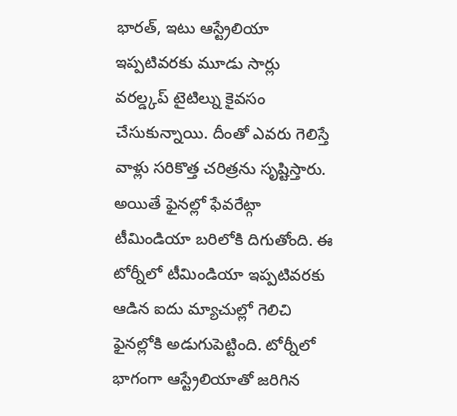భారత్, ఇటు ఆస్ట్రేలియా ఇప్పటివరకు మూడు సార్లు వరల్డ్కప్ టైటిల్ను కైవసం చేసుకున్నాయి. దీంతో ఎవరు గెలిస్తే వాళ్లు సరికొత్త చరిత్రను సృష్టిస్తారు.
అయితే ఫైనల్లో ఫేవరేట్గా టీమిండియా బరిలోకి దిగుతోంది. ఈ టోర్నీలో టీమిండియా ఇప్పటివరకు ఆడిన ఐదు మ్యాచుల్లో గెలిచి ఫైనల్లోకి అడుగుపెట్టింది. టోర్నీలో భాగంగా ఆస్ట్రేలియాతో జరిగిన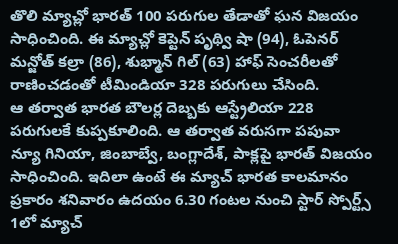తొలి మ్యాచ్లో భారత్ 100 పరుగుల తేడాతో ఘన విజయం సాధించింది. ఈ మ్యాచ్లో కెప్టెన్ పృథ్వి షా (94), ఓపెనర్ మన్జోత్ కల్రా (86), శుభ్మాన్ గిల్ (63) హాఫ్ సెంచరీలతో రాణించడంతో టీమిండియా 328 పరుగులు చేసింది.
ఆ తర్వాత భారత బౌలర్ల దెబ్బకు ఆస్ట్రేలియా 228 పరుగులకే కుప్పకూలింది. ఆ తర్వాత వరుసగా పపువా న్యూ గినియా, జింబాబ్వే, బంగ్లాదేశ్, పాక్లపై భారత్ విజయం సాధించింది. ఇదిలా ఉంటే ఈ మ్యాచ్ భారత కాలమానం ప్రకారం శనివారం ఉదయం 6.30 గంటల నుంచి స్టార్ స్పోర్ట్స్ 1లో మ్యాచ్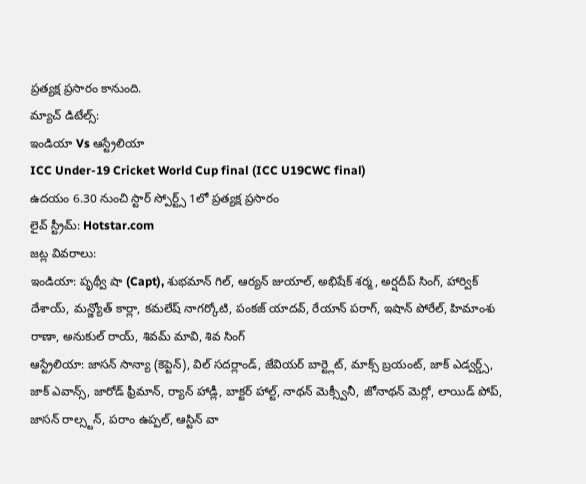ప్రత్యక్ష ప్రసారం కానుంది.
మ్యాచ్ డిటేల్స్:
ఇండియా Vs ఆస్ట్రేలియా
ICC Under-19 Cricket World Cup final (ICC U19CWC final)
ఉదయం 6.30 నుంచి స్టార్ స్పోర్ట్స్ 1లో ప్రత్యక్ష ప్రసారం
లైవ్ స్ట్రీమ్: Hotstar.com
జట్ల వివరాలు:
ఇండియా: పృథ్వీ షా (Capt), శుభమాన్ గిల్, ఆర్యన్ జుయాల్, అభిషేక్ శర్మ, అర్షదీప్ సింగ్, హార్విక్ దేశాయ్, మన్జ్యోత్ కార్లా, కమలేష్ నాగర్కోటి, పంకజ్ యాదవ్, రేయాన్ పరాగ్, ఇషాన్ పోరేల్, హిమాంశు రాణా, అనుకుల్ రాయ్, శివమ్ మావి, శివ సింగ్
ఆస్ట్రేలియా: జాసన్ సాన్యా (కెప్టెన్), విల్ సదర్లాండ్, జేవియర్ బార్ట్లెట్, మాక్స్ బ్రయంట్, జాక్ ఎడ్వర్డ్స్, జాక్ ఎవాన్స్, జారోడ్ ఫ్రీమాన్, ర్యాన్ హాడ్లీ, బాక్టర్ హాల్ట్, నాథన్ మెక్స్వీనీ, జోనాథన్ మెర్లో, లాయిడ్ పోప్, జాసన్ రాల్స్టన్, పరాం ఉప్పల్, ఆస్టిన్ వా